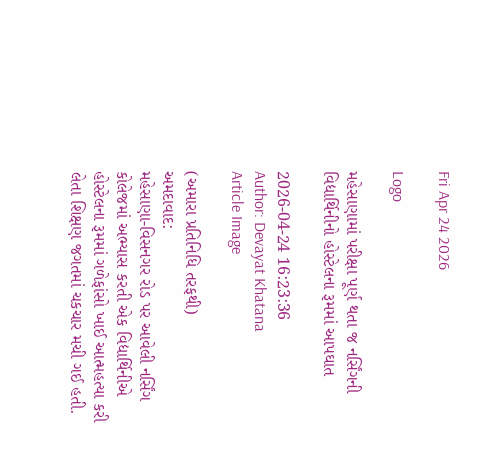Fri Apr 24 2026

Logo

મહેસાણામાં પરીક્ષા પૂર્ણ થતા જ નર્સિંગની વિદ્યાર્થિનીનો હોસ્ટેલના રૂમમાં આપઘાત

2026-04-24 16:23:36
Author: Devayat Khatana
Article Image

(અમારા પ્રતિનિધિ તરફથી)
અમદાવાદ:
મહેસાણા-વિસનગર રોડ પર આવેલી નર્સિંગ કોલેજમાં અભ્યાસ કરતી એક વિદ્યાર્થિનીએ હોસ્ટેલના રૂમમાં ગળેફાંસો ખાઈ આત્મહત્યા કરી લેતા શિક્ષણ જગતમાં ચકચાર મચી ગઈ હતી.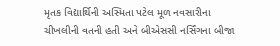મૃતક વિદ્યાર્થિની અસ્મિતા પટેલ મૂળ નવસારીના ચીખલીની વતની હતી અને બીએસસી નર્સિંગના બીજા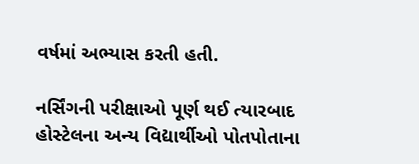વર્ષમાં અભ્યાસ કરતી હતી.

નર્સિંગની પરીક્ષાઓ પૂર્ણ થઈ ત્યારબાદ હોસ્ટેલના અન્ય વિદ્યાર્થીઓ પોતપોતાના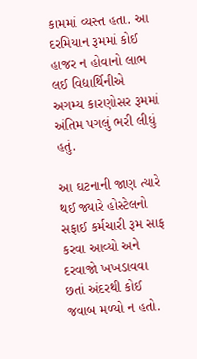કામમાં વ્યસ્ત હતા. આ દરમિયાન રૂમમાં કોઈ હાજર ન હોવાનો લાભ લઈ વિદ્યાર્થિનીએ અગમ્ય કારણોસર રૂમમાં અંતિમ પગલું ભરી લીધું હતું.

આ ઘટનાની જાણ ત્યારે થઈ જ્યારે હોસ્ટેલનો સફાઈ કર્મચારી રૂમ સાફ કરવા આવ્યો અને દરવાજો ખખડાવવા છતાં અંદરથી કોઈ જવાબ મળ્યો ન હતો.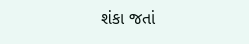શંકા જતાં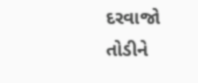દરવાજો તોડીને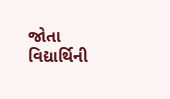જોતા વિદ્યાર્થિની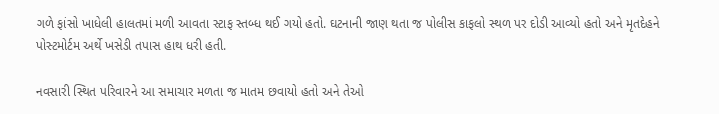ગળે ફાંસો ખાધેલી હાલતમાં મળી આવતા સ્ટાફ સ્તબ્ધ થઈ ગયો હતો. ઘટનાની જાણ થતા જ પોલીસ કાફલો સ્થળ પર દોડી આવ્યો હતો અને મૃતદેહને પોસ્ટમોર્ટમ અર્થે ખસેડી તપાસ હાથ ધરી હતી.

નવસારી સ્થિત પરિવારને આ સમાચાર મળતા જ માતમ છવાયો હતો અને તેઓ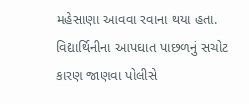મહેસાણા આવવા રવાના થયા હતા. વિદ્યાર્થિનીના આપઘાત પાછળનું સચોટ કારણ જાણવા પોલીસે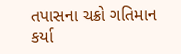તપાસના ચક્રો ગતિમાન કર્યા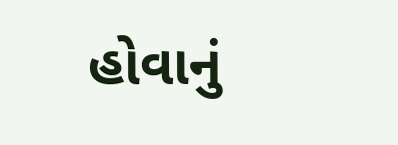હોવાનું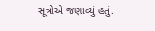સૂત્રોએ જણાવ્યું હતું.